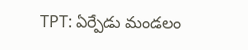TPT: ఏర్పేడు మండలం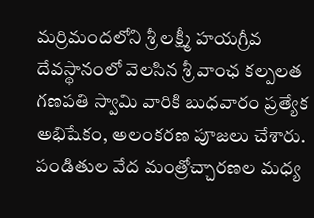మర్రిమందలోని శ్రీ లక్ష్మీ హయగ్రీవ దేవస్థానంలో వెలసిన శ్రీ వాంఛ కల్పలత గణపతి స్వామి వారికి బుధవారం ప్రత్యేక అభిషేకం, అలంకరణ పూజలు చేశారు. పండితుల వేద మంత్రోచ్చారణల మధ్య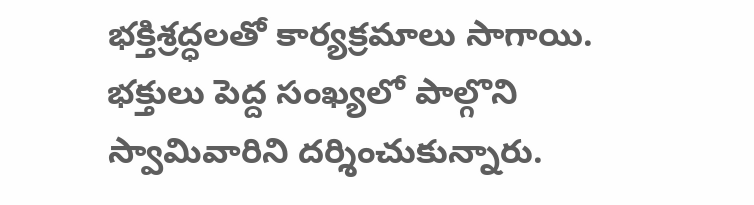భక్తిశ్రద్ధలతో కార్యక్రమాలు సాగాయి. భక్తులు పెద్ద సంఖ్యలో పాల్గొని స్వామివారిని దర్శించుకున్నారు.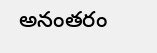అనంతరం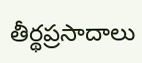తీర్థప్రసాదాలు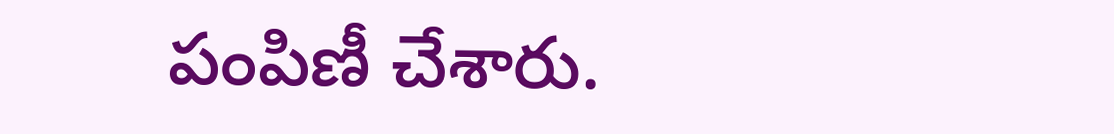పంపిణీ చేశారు.